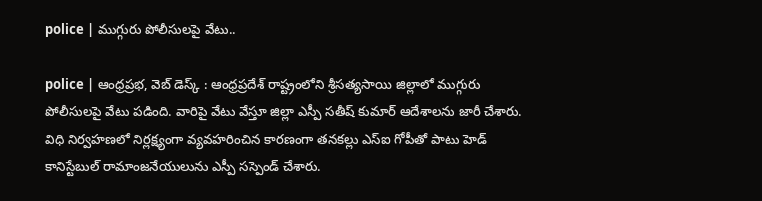police | ముగ్గురు పోలీసులపై వేటు..

police | ఆంధ్రప్రభ, వెబ్ డెస్క్ : ఆంధ్ర‌ప్ర‌దేశ్ రాష్ట్రంలోని శ్రీసత్యసాయి జిల్లాలో ముగ్గురు పోలీసులపై వేటు పడింది. వారిపై వేటు వేస్తూ జిల్లా ఎస్పీ సతీష్ కుమార్ ఆదేశాలను జారీ చేశారు. విధి నిర్వహణలో నిర్లక్ష్యంగా వ్యవహరించిన కారణంగా తనకల్లు ఎస్ఐ గోపీతో పాటు హెడ్ కానిస్టేబుల్ రామాంజనేయులును ఎస్పీ సస్పెండ్ చేశారు.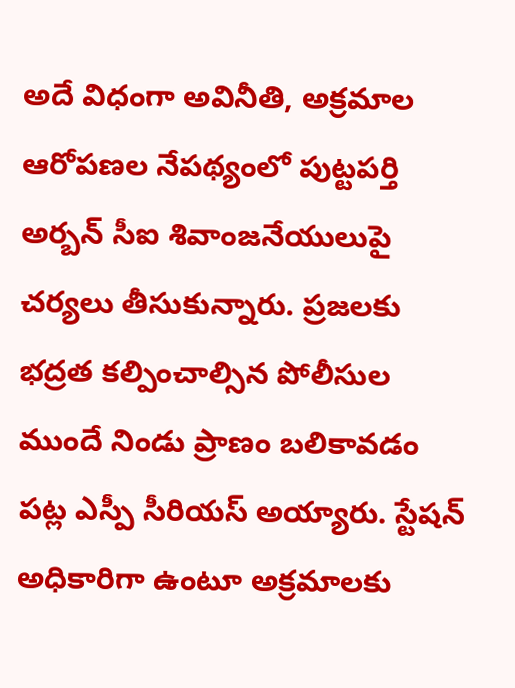అదే విధంగా అవినీతి, అక్రమాల ఆరోపణల నేపథ్యంలో పుట్టపర్తి అర్బన్ సీఐ శివాంజనేయులుపై చర్యలు తీసుకున్నారు. ప్రజలకు భద్రత కల్పించాల్సిన పోలీసుల ముందే నిండు ప్రాణం బలికావడం పట్ల ఎస్పీ సీరియస్ అయ్యారు. స్టేషన్ అధికారిగా ఉంటూ అక్రమాలకు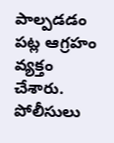పాల్పడడం పట్ల ఆగ్రహం వ్యక్తం చేశారు. పోలీసులు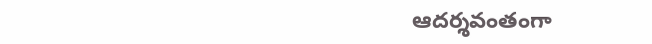ఆదర్శవంతంగా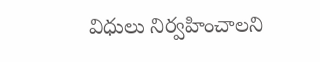విధులు నిర్వహించాలని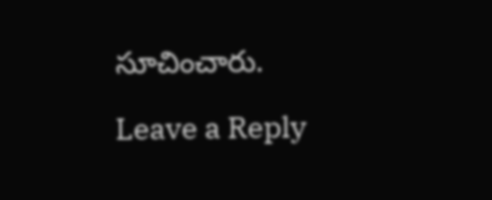సూచించారు.

Leave a Reply